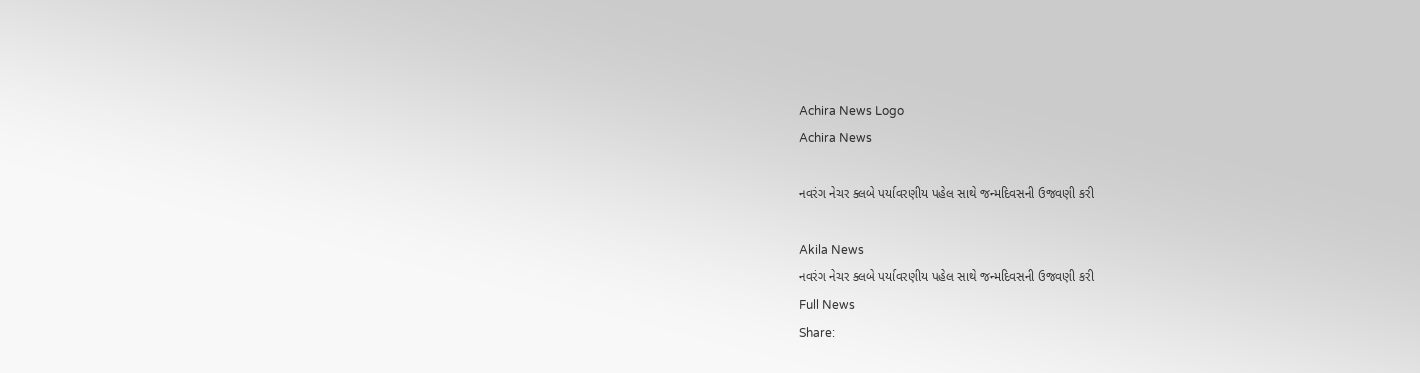Achira News Logo
Achira News

નવરંગ નેચર ક્લબે પર્યાવરણીય પહેલ સાથે જન્મદિવસની ઉજવણી કરી

Akila News
નવરંગ નેચર ક્લબે પર્યાવરણીય પહેલ સાથે જન્મદિવસની ઉજવણી કરી
Full News
Share: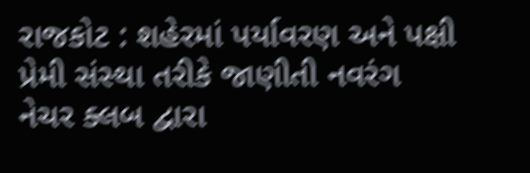રાજકોટ : શહેરમાં પર્યાવરણ અને પક્ષી પ્રેમી સંસ્‍થા તરીકે જાણીતી નવરંગ નેચર ક્‍લબ દ્વારા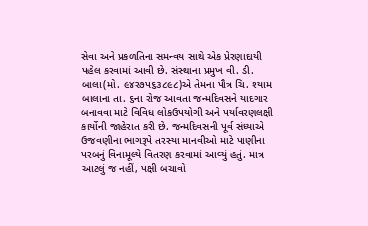સેવા અને પ્રકળતિના સમન્‍વય સાથે એક પ્રેરણાદાયી પહેલ કરવામાં આવી છે. સંસ્‍થાના પ્રમુખ વી. ડી. બાલા(મો. ૯૪ર૭પ૬૩૮૯૮)એ તેમના પૌત્ર ચિ. શ્‍યામ બાલાના તા. ૬ના રોજ આવતા જન્‍મદિવસને યાદગાર બનાવવા માટે વિવિધ લોકઉપયોગી અને પર્યાવરણલક્ષી કાર્યોની જાહેરાત કરી છે. જન્‍મદિવસની પૂર્વ સંધ્‍યાએ ઉજવણીના ભાગરૂપે તરસ્‍યા માનવીઓ માટે પાણીના પરબનું વિનામૂલ્‍યે વિતરણ કરવામાં આવ્‍યું હતું. માત્ર આટલું જ નહીં, પક્ષી બચાવો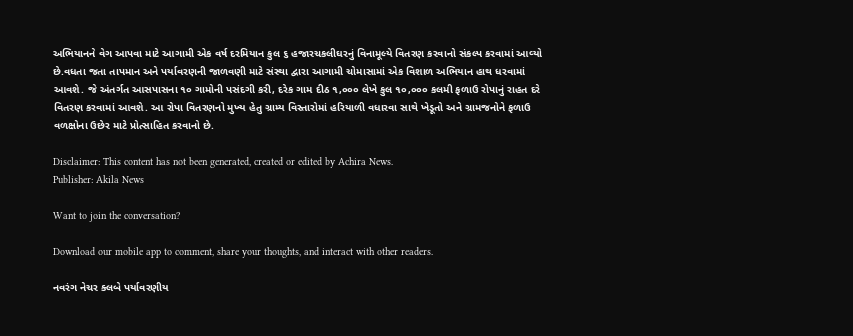અભિયાનને વેગ આપવા માટે આગામી એક વર્ષ દરમિયાન કુલ ૬ હજારચકલીઘરનું વિનામૂલ્‍યે વિતરણ કરવાનો સંકલ્‍પ કરવામાં આવ્‍યો છે.વધતા જતા તાપમાન અને પર્યાવરણની જાળવણી માટે સંસ્‍થા દ્વારા આગામી ચોમાસામાં એક વિશાળ અભિયાન હાથ ધરવામાં આવશે. જે અંતર્ગત આસપાસના ૧૦ ગામોની પસંદગી કરી, દરેક ગામ દીઠ ૧,૦૦૦ લેખે કુલ ૧૦,૦૦૦ કલમી ફળાઉ રોપાનું રાહત દરે વિતરણ કરવામાં આવશે. આ રોપા વિતરણનો મુખ્‍ય હેતુ ગ્રામ્‍ય વિસ્‍તારોમાં હરિયાળી વધારવા સાથે ખેડૂતો અને ગ્રામજનોને ફળાઉ વળક્ષોના ઉછેર માટે પ્રોત્‍સાહિત કરવાનો છે.

Disclaimer: This content has not been generated, created or edited by Achira News.
Publisher: Akila News

Want to join the conversation?

Download our mobile app to comment, share your thoughts, and interact with other readers.

નવરંગ નેચર ક્લબે પર્યાવરણીય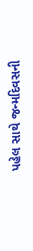પહેલ સાથે જન્મદિવસની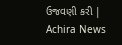ઉજવણી કરી | Achira News